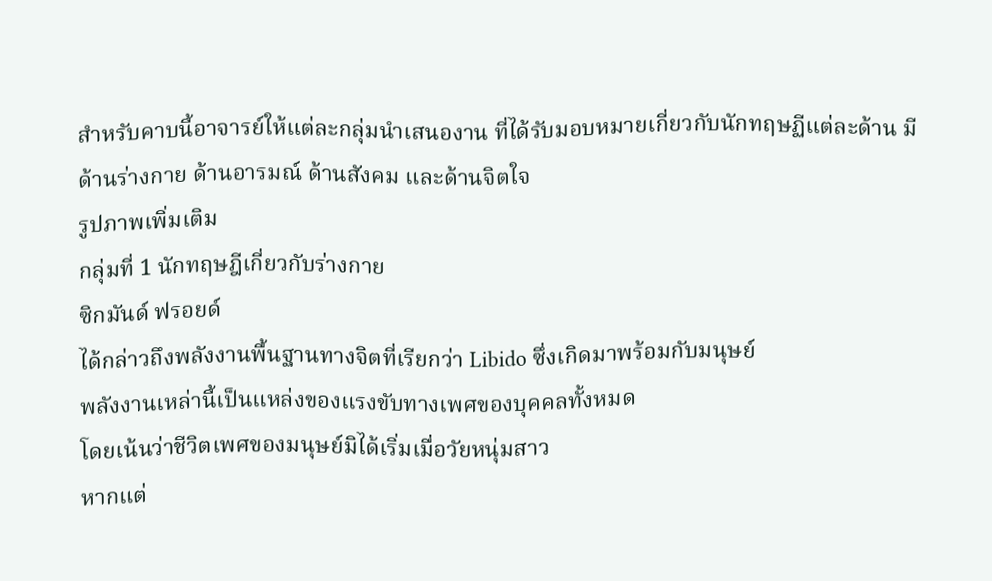สำหรับคาบนี้อาจารย์ให้แต่ละกลุ่มนำเสนองาน ที่ได้รับมอบหมายเกี่ยวกับนักทฤษฏีแต่ละด้าน มีด้านร่างกาย ด้านอารมณ์ ด้านสังคม และด้านจิตใจ
รูปภาพเพิ่มเติม
กลุ่มที่ 1 นักทฤษฎีเกี่ยวกับร่างกาย
ซิกมันด์ ฟรอยด์
ได้กล่าวถึงพลังงานพื้นฐานทางจิตที่เรียกว่า Libido ซึ่งเกิดมาพร้อมกับมนุษย์
พลังงานเหล่านี้เป็นแหล่งของแรงขับทางเพศของบุคคลทั้งหมด
โดยเน้นว่าชีวิตเพศของมนุษย์มิได้เริ่มเมื่อวัยหนุ่มสาว
หากแต่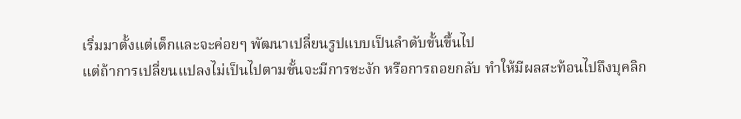เริ่มมาตั้งแต่เด็กและจะค่อยๆ พัฒนาเปลี่ยนรูปแบบเป็นลำดับขั้นขึ้นไป
แต่ถ้าการเปลี่ยนแปลงไม่เป็นไปตามขั้นจะมีการชะงัก หรือการถอยกลับ ทำให้มีผลสะท้อนไปถึงบุคลิก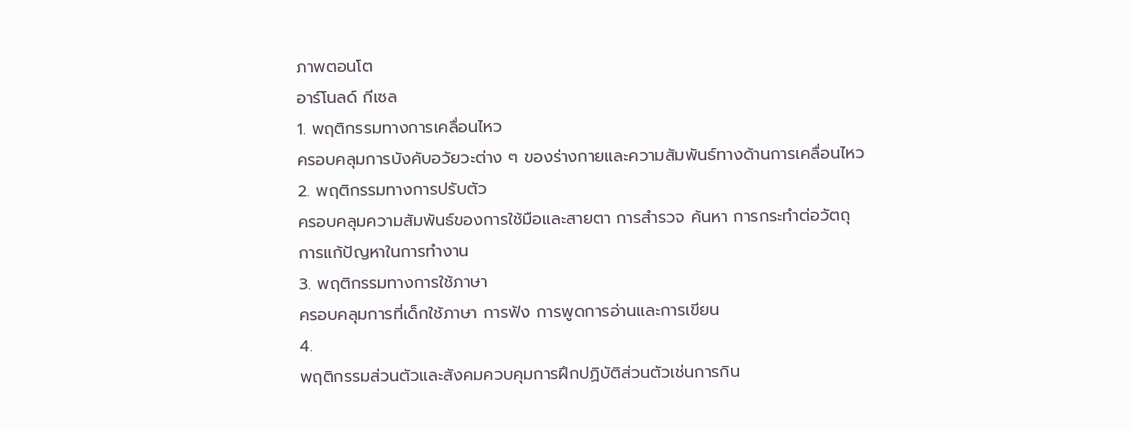ภาพตอนโต
อาร์โนลด์ กีเซล
1. พฤติกรรมทางการเคลื่อนไหว
ครอบคลุมการบังคับอวัยวะต่าง ๆ ของร่างกายและความสัมพันธ์ทางด้านการเคลื่อนไหว
2. พฤติกรรมทางการปรับตัว
ครอบคลุมความสัมพันธ์ของการใช้มือและสายตา การสำรวจ ค้นหา การกระทำต่อวัตถุ
การแก้ปัญหาในการทำงาน
3. พฤติกรรมทางการใช้ภาษา
ครอบคลุมการที่เด็กใช้ภาษา การฟัง การพูดการอ่านและการเขียน
4.
พฤติกรรมส่วนตัวและสังคมควบคุมการฝึกปฏิบัติส่วนตัวเช่นการกิน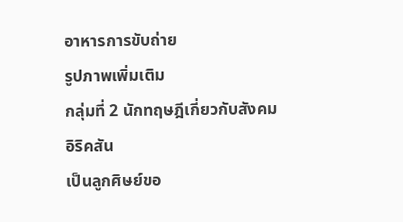อาหารการขับถ่าย
รูปภาพเพิ่มเติม
กลุ่มที่ 2 นักทฤษฎีเกี่ยวกับสังคม
อิริคสัน
เป็นลูกศิษย์ขอ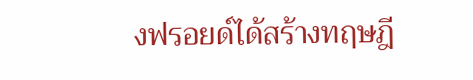งฟรอยด์ได้สร้างทฤษฎี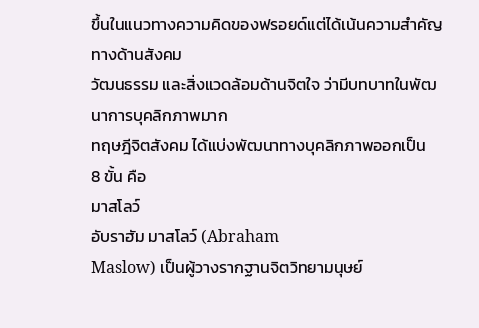ขึ้นในแนวทางความคิดของฟรอยด์แต่ได้เน้นความสำคัญทางด้านสังคม
วัฒนธรรม และสิ่งแวดล้อมด้านจิตใจ ว่ามีบทบาทในพัฒนาการบุคลิกภาพมาก
ทฤษฎีจิตสังคม ได้แบ่งพัฒนาทางบุคลิกภาพออกเป็น
8 ขั้น คือ
มาสโลว์
อับราฮัม มาสโลว์ (Abraham
Maslow) เป็นผู้วางรากฐานจิตวิทยามนุษย์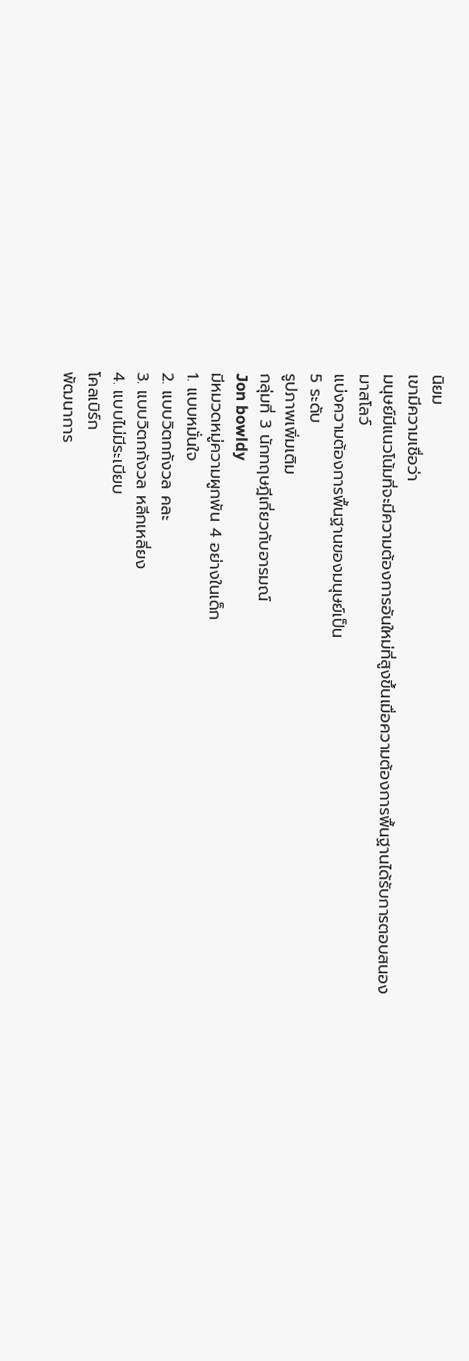นิยม
เขามีความเชื่อว่า
มนุษย์มีแนวโน้มที่จะมีความต้องการอันใหม่ที่สูงขึ้นเมื่อความต้องการพื้นฐานได้รับการตอบสนอง
มาสโลว์
แบ่งความต้องการพื้นฐานของมนุษย์เป็น
5 ระดับ
รูปภาพเพิ่มเติม
กลุ่มที่ 3 นักทฤษฎีเกี่ยวกับอารมณ์
Jon bowldy
มีหมวดหมู่ความผูกพัน 4 อย่างในเด็ก
1. แบบหมั่นใจ
2. แบบวิตกกังวล คละ
3. แบบวิตกกังวล หลีกเหลี่ยง
4. แบบไม่มีระเบียบ
โคลเบิร์ก
พัฒนาการ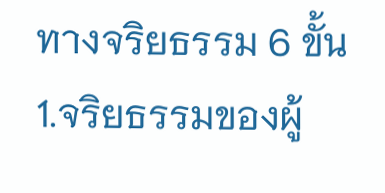ทางจริยธรรม 6 ขั้น
1.จริยธรรมของผู้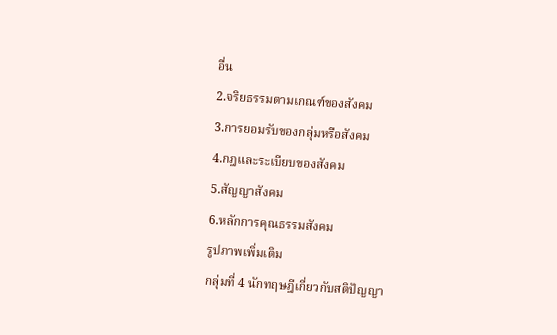อื่น
2.จริยธรรมตามเกณฑ์ของสังคม
3.การยอมรับของกลุ่มหรือสังคม
4.กฎและระเบียบของสังคม
5.สัญญาสังคม
6.หลักการคุณธรรมสังคม
รูปภาพเพิ่มเติม
กลุ่มที่ 4 นักทฤษฎีเกี่ยวกับสติปัญญา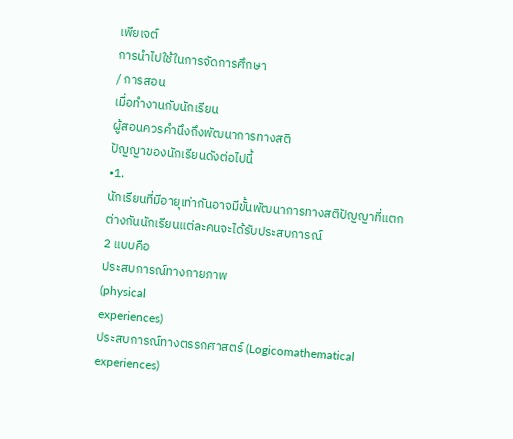เพียเจต์
การนำไปใช้ในการจัดการศึกษา
/ การสอน
เมื่อทำงานกับนักเรียน
ผู้สอนควรคำนึงถึงพัฒนาการทางสติ
ปัญญาของนักเรียนดังต่อไปนี้
•1.
นักเรียนที่มีอายุเท่ากันอาจมีขั้นพัฒนาการทางสติปัญญาที่แตก
ต่างกันนักเรียนแต่ละคนจะได้รับประสบการณ์
2 แบบคือ
ประสบการณ์ทางกายภาพ
(physical
experiences)
ประสบการณ์ทางตรรกศาสตร์ (Logicomathematical
experiences)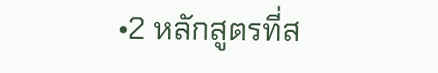•2 หลักสูตรที่ส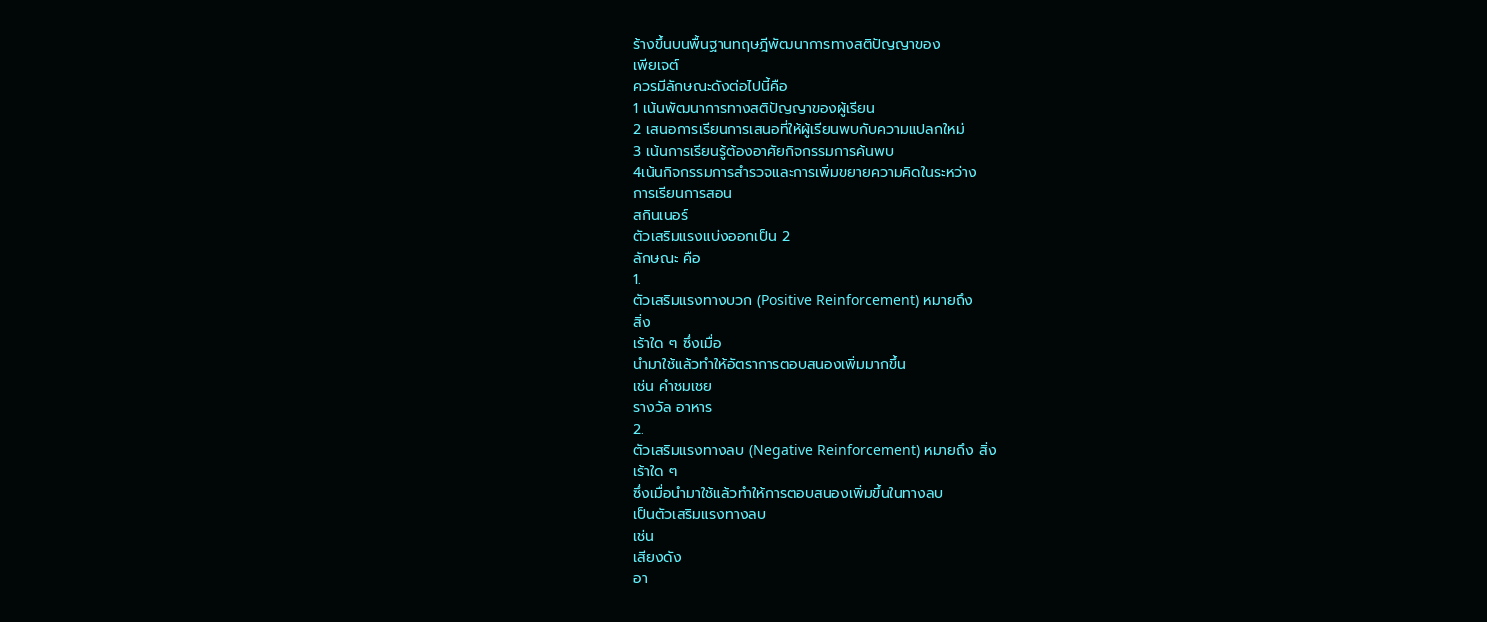ร้างขึ้นบนพื้นฐานทฤษฎีพัฒนาการทางสติปัญญาของ
เพียเจต์
ควรมีลักษณะดังต่อไปนี้คือ
1 เน้นพัฒนาการทางสติปัญญาของผู้เรียน
2 เสนอการเรียนการเสนอที่ให้ผู้เรียนพบกับความแปลกใหม่
3 เน้นการเรียนรู้ต้องอาศัยกิจกรรมการค้นพบ
4เน้นกิจกรรมการสำรวจและการเพิ่มขยายความคิดในระหว่าง
การเรียนการสอน
สกินเนอร์
ตัวเสริมแรงแบ่งออกเป็น 2
ลักษณะ คือ
1.
ตัวเสริมแรงทางบวก (Positive Reinforcement) หมายถึง
สิ่ง
เร้าใด ๆ ซึ่งเมื่อ
นำมาใช้แล้วทำให้อัตราการตอบสนองเพิ่มมากขึ้น
เช่น คำชมเชย
รางวัล อาหาร
2.
ตัวเสริมแรงทางลบ (Negative Reinforcement) หมายถึง สิ่ง
เร้าใด ๆ
ซึ่งเมื่อนำมาใช้แล้วทำให้การตอบสนองเพิ่มขึ้นในทางลบ
เป็นตัวเสริมแรงทางลบ
เช่น
เสียงดัง
อา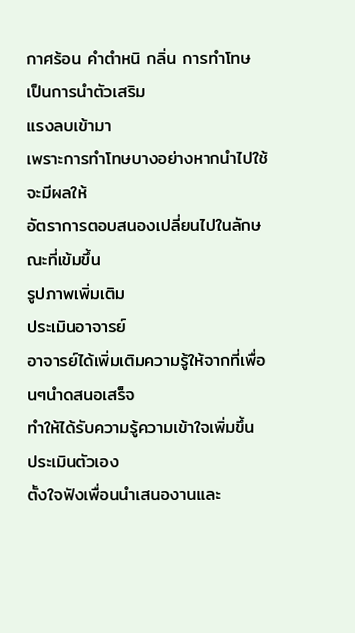กาศร้อน คำตำหนิ กลิ่น การทำโทษ เป็นการนำตัวเสริม
แรงลบเข้ามา
เพราะการทำโทษบางอย่างหากนำไปใช้จะมีผลให้
อัตราการตอบสนองเปลี่ยนไปในลักษณะที่เข้มขึ้น
รูปภาพเพิ่มเติม
ประเมินอาจารย์
อาจารย์ได้เพิ่มเติมความรู้ให้จากที่เพื่อนๆนำดสนอเสร็จ
ทำให้ได้รับความรู้ความเข้าใจเพิ่มขึ้น
ประเมินตัวเอง
ตั้งใจฟังเพื่อนนำเสนองานและ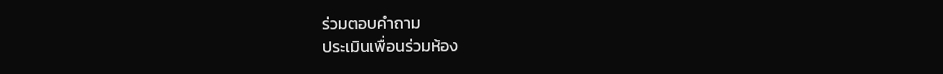ร่วมตอบคำถาม
ประเมินเพื่อนร่วมห้อง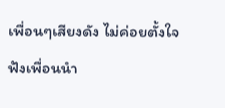เพื่อนๆเสียงดัง ไม่ค่อยตั้งใจฟังเพื่อนนำ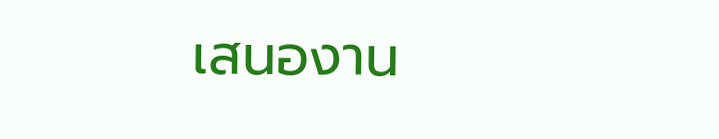เสนองาน